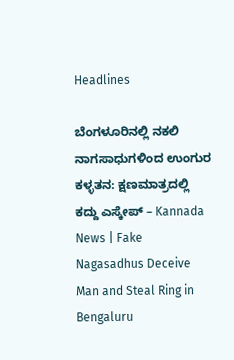Headlines

ಬೆಂಗಳೂರಿನಲ್ಲಿ ನಕಲಿ ನಾಗಸಾಧುಗಳಿಂದ ಉಂಗುರ ಕಳ್ಳತನ: ಕ್ಷಣಮಾತ್ರದಲ್ಲಿ ಕದ್ದು ಎಸ್ಕೇಪ್ – Kannada News | Fake Nagasadhus Deceive Man and Steal Ring in Bengaluru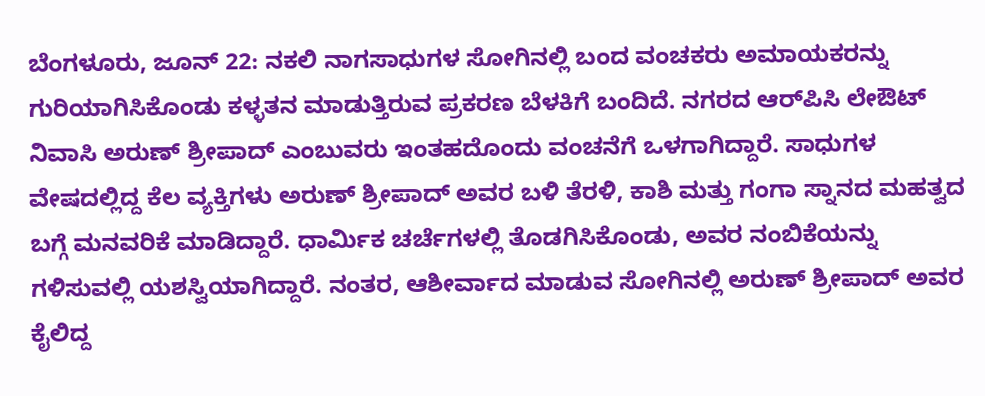ಬೆಂಗಳೂರು, ಜೂನ್ 22: ನಕಲಿ ನಾಗಸಾಧುಗಳ ಸೋಗಿನಲ್ಲಿ ಬಂದ ವಂಚಕರು ಅಮಾಯಕರನ್ನು ಗುರಿಯಾಗಿಸಿಕೊಂಡು ಕಳ್ಳತನ ಮಾಡುತ್ತಿರುವ ಪ್ರಕರಣ ಬೆಳಕಿಗೆ ಬಂದಿದೆ. ನಗರದ ಆರ್‌ಪಿಸಿ ಲೇಔಟ್ ನಿವಾಸಿ ಅರುಣ್ ಶ್ರೀಪಾದ್ ಎಂಬುವರು ಇಂತಹದೊಂದು ವಂಚನೆಗೆ ಒಳಗಾಗಿದ್ದಾರೆ. ಸಾಧುಗಳ ವೇಷದಲ್ಲಿದ್ದ ಕೆಲ ವ್ಯಕ್ತಿಗಳು ಅರುಣ್ ಶ್ರೀಪಾದ್ ಅವರ ಬಳಿ ತೆರಳಿ, ಕಾಶಿ ಮತ್ತು ಗಂಗಾ ಸ್ನಾನದ ಮಹತ್ವದ ಬಗ್ಗೆ ಮನವರಿಕೆ ಮಾಡಿದ್ದಾರೆ. ಧಾರ್ಮಿಕ ಚರ್ಚೆಗಳಲ್ಲಿ ತೊಡಗಿಸಿಕೊಂಡು, ಅವರ ನಂಬಿಕೆಯನ್ನು ಗಳಿಸುವಲ್ಲಿ ಯಶಸ್ವಿಯಾಗಿದ್ದಾರೆ. ನಂತರ, ಆಶೀರ್ವಾದ ಮಾಡುವ ಸೋಗಿನಲ್ಲಿ ಅರುಣ್ ಶ್ರೀಪಾದ್ ಅವರ ಕೈಲಿದ್ದ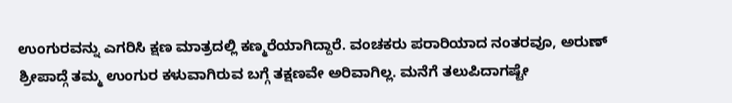ಉಂಗುರವನ್ನು ಎಗರಿಸಿ ಕ್ಷಣ ಮಾತ್ರದಲ್ಲಿ ಕಣ್ಮರೆಯಾಗಿದ್ದಾರೆ. ವಂಚಕರು ಪರಾರಿಯಾದ ನಂತರವೂ, ಅರುಣ್ ಶ್ರೀಪಾದ್ಗೆ ತಮ್ಮ ಉಂಗುರ ಕಳುವಾಗಿರುವ ಬಗ್ಗೆ ತಕ್ಷಣವೇ ಅರಿವಾಗಿಲ್ಲ. ಮನೆಗೆ ತಲುಪಿದಾಗಷ್ಟೇ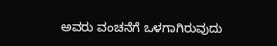ಅವರು ವಂಚನೆಗೆ ಒಳಗಾಗಿರುವುದು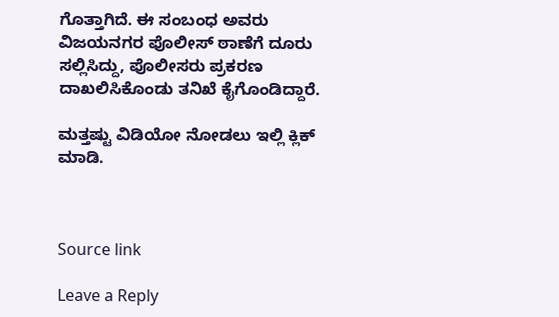ಗೊತ್ತಾಗಿದೆ. ಈ ಸಂಬಂಧ ಅವರು ವಿಜಯನಗರ ಪೊಲೀಸ್ ಠಾಣೆಗೆ ದೂರು ಸಲ್ಲಿಸಿದ್ದು, ಪೊಲೀಸರು ಪ್ರಕರಣ ದಾಖಲಿಸಿಕೊಂಡು ತನಿಖೆ ಕೈಗೊಂಡಿದ್ದಾರೆ.

ಮತ್ತಷ್ಟು ವಿಡಿಯೋ ನೋಡಲು ಇಲ್ಲಿ ಕ್ಲಿಕ್ ಮಾಡಿ.



Source link

Leave a Reply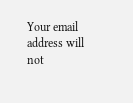Your email address will not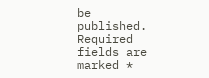be published. Required fields are marked *